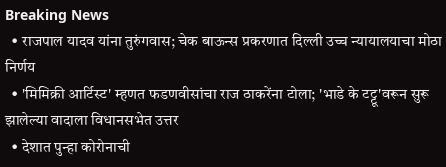Breaking News
  • राजपाल यादव यांना तुरुंगवास; चेक बाऊन्स प्रकरणात दिल्ली उच्च न्यायालयाचा मोठा निर्णय
  • 'मिमिक्री आर्टिस्ट' म्हणत फडणवीसांचा राज ठाकरेंना टोला; 'भाडे के टट्टू'वरून सुरू झालेल्या वादाला विधानसभेत उत्तर
  • देशात पुन्हा कोरोनाची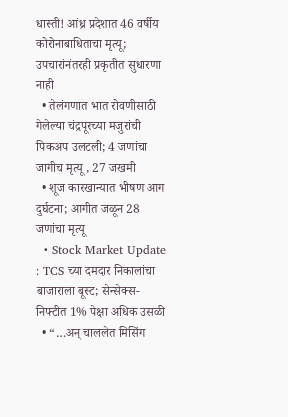धास्ती! आंध्र प्रदेशात 46 वर्षीय कोरोनाबाधिताचा मृत्यू; उपचारांनंतरही प्रकृतीत सुधारणा नाही
  • तेलंगणात भात रोवणीसाठी गेलेल्या चंद्रपूरच्या मजुरांची पिकअप उलटली; 4 जणांचा जागीच मृत्यू , 27 जखमी
  • शूज कारखान्यात भीषण आग दुर्घटना; आगीत जळून 28 जणांचा मृत्यू
  • Stock Market Update : TCS च्या दमदार निकालांचा बाजाराला बूस्ट; सेन्सेक्स-निफ्टीत 1% पेक्षा अधिक उसळी
  • “…अन् चाललेत मिसिंग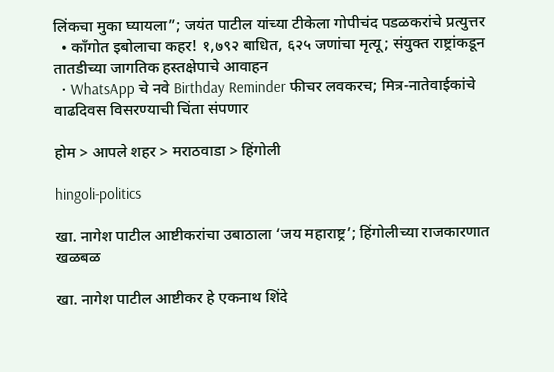लिंकचा मुका घ्यायला”; जयंत पाटील यांच्या टीकेला गोपीचंद पडळकरांचे प्रत्युत्तर
  • काँगोत इबोलाचा कहर! १,७९२ बाधित, ६२५ जणांचा मृत्यू; संयुक्त राष्ट्रांकडून तातडीच्या जागतिक हस्तक्षेपाचे आवाहन
  • WhatsApp चे नवे Birthday Reminder फीचर लवकरच; मित्र-नातेवाईकांचे वाढदिवस विसरण्याची चिंता संपणार

होम > आपले शहर > मराठवाडा > हिंगोली

hingoli-politics

खा. नागेश पाटील आष्टीकरांचा उबाठाला ‘जय महाराष्ट्र’; हिंगोलीच्या राजकारणात खळबळ

खा. नागेश पाटील आष्टीकर हे एकनाथ शिंदे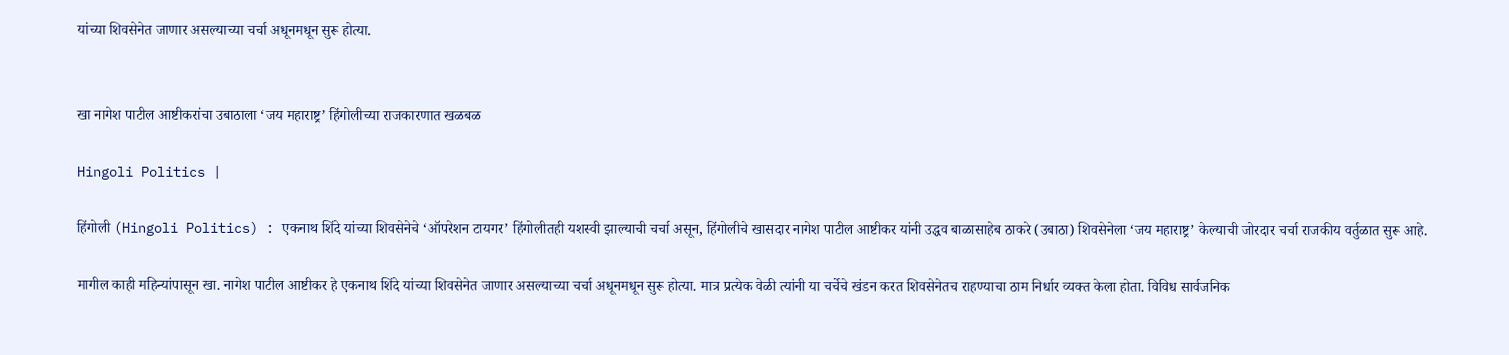यांच्या शिवसेनेत जाणार असल्याच्या चर्चा अधूनमधून सुरू होत्या.


खा नागेश पाटील आष्टीकरांचा उबाठाला ‘जय महाराष्ट्र’ हिंगोलीच्या राजकारणात खळबळ

Hingoli Politics |

हिंगोली (Hingoli Politics) : एकनाथ शिंदे यांच्या शिवसेनेचे ‘ऑपरेशन टायगर’ हिंगोलीतही यशस्वी झाल्याची चर्चा असून, हिंगोलीचे खासदार नागेश पाटील आष्टीकर यांनी उद्धव बाळासाहेब ठाकरे (उबाठा) शिवसेनेला ‘जय महाराष्ट्र’ केल्याची जोरदार चर्चा राजकीय वर्तुळात सुरू आहे.

मागील काही महिन्यांपासून खा. नागेश पाटील आष्टीकर हे एकनाथ शिंदे यांच्या शिवसेनेत जाणार असल्याच्या चर्चा अधूनमधून सुरू होत्या. मात्र प्रत्येक वेळी त्यांनी या चर्चेचे खंडन करत शिवसेनेतच राहण्याचा ठाम निर्धार व्यक्त केला होता. विविध सार्वजनिक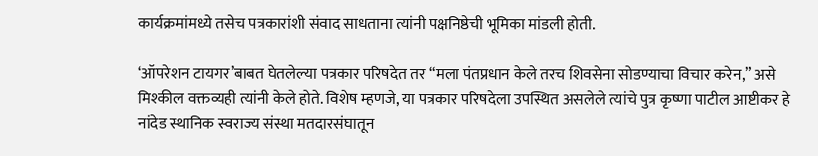कार्यक्रमांमध्ये तसेच पत्रकारांशी संवाद साधताना त्यांनी पक्षनिष्ठेची भूमिका मांडली होती.

‘ऑपरेशन टायगर’बाबत घेतलेल्या पत्रकार परिषदेत तर “मला पंतप्रधान केले तरच शिवसेना सोडण्याचा विचार करेन,” असे मिश्कील वक्तव्यही त्यांनी केले होते. विशेष म्हणजे, या पत्रकार परिषदेला उपस्थित असलेले त्यांचे पुत्र कृष्णा पाटील आष्टीकर हे नांदेड स्थानिक स्वराज्य संस्था मतदारसंघातून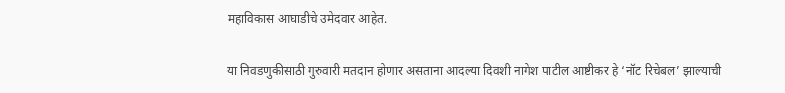महाविकास आघाडीचे उमेदवार आहेत.

या निवडणुकीसाठी गुरुवारी मतदान होणार असताना आदल्या दिवशी नागेश पाटील आष्टीकर हे ‘नॉट रिचेबल’ झाल्याची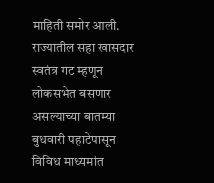माहिती समोर आली. राज्यातील सहा खासदार स्वतंत्र गट म्हणून लोकसभेत बसणार असल्याच्या बातम्या बुधवारी पहाटेपासून विविध माध्यमांत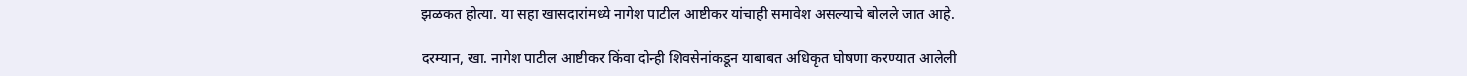झळकत होत्या. या सहा खासदारांमध्ये नागेश पाटील आष्टीकर यांचाही समावेश असल्याचे बोलले जात आहे.

दरम्यान, खा. नागेश पाटील आष्टीकर किंवा दोन्ही शिवसेनांकडून याबाबत अधिकृत घोषणा करण्यात आलेली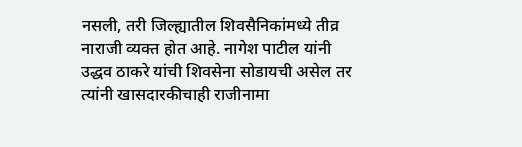नसली, तरी जिल्ह्यातील शिवसैनिकांमध्ये तीव्र नाराजी व्यक्त होत आहे. नागेश पाटील यांनी उद्धव ठाकरे यांची शिवसेना सोडायची असेल तर त्यांनी खासदारकीचाही राजीनामा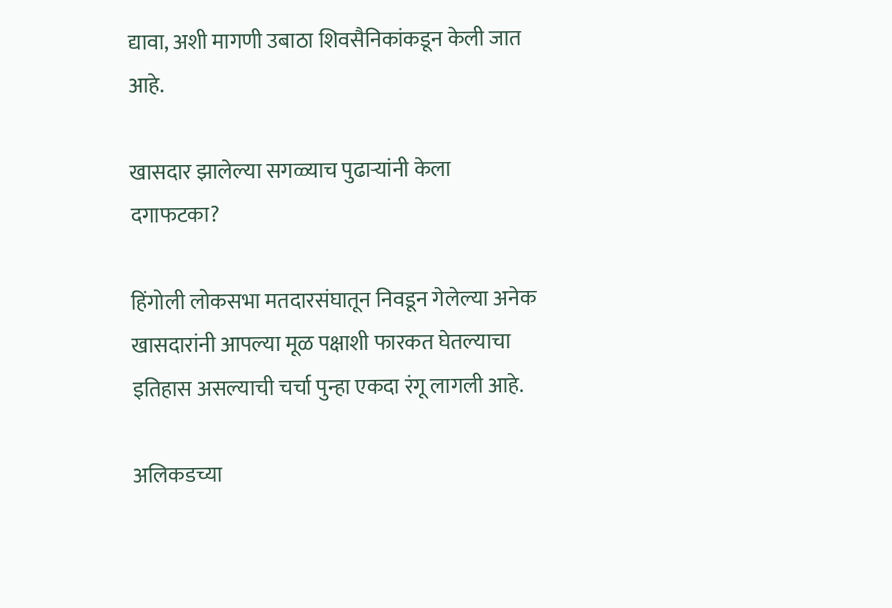द्यावा, अशी मागणी उबाठा शिवसैनिकांकडून केली जात आहे.

खासदार झालेल्या सगळ्याच पुढाऱ्यांनी केला दगाफटका?

हिंगोली लोकसभा मतदारसंघातून निवडून गेलेल्या अनेक खासदारांनी आपल्या मूळ पक्षाशी फारकत घेतल्याचा इतिहास असल्याची चर्चा पुन्हा एकदा रंगू लागली आहे.

अलिकडच्या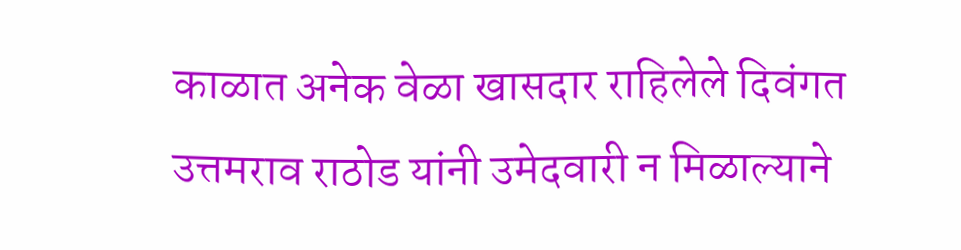काळात अनेक वेळा खासदार राहिलेले दिवंगत उत्तमराव राठोड यांनी उमेदवारी न मिळाल्याने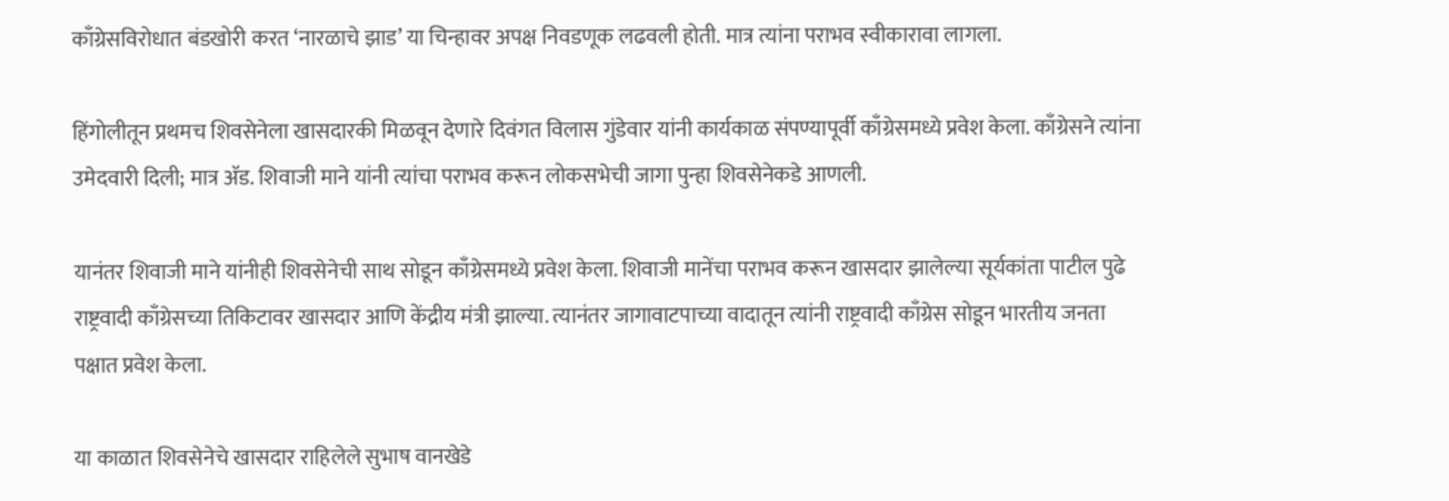काँग्रेसविरोधात बंडखोरी करत ‘नारळाचे झाड’ या चिन्हावर अपक्ष निवडणूक लढवली होती. मात्र त्यांना पराभव स्वीकारावा लागला.

हिंगोलीतून प्रथमच शिवसेनेला खासदारकी मिळवून देणारे दिवंगत विलास गुंडेवार यांनी कार्यकाळ संपण्यापूर्वी काँग्रेसमध्ये प्रवेश केला. काँग्रेसने त्यांना उमेदवारी दिली; मात्र अ‍ॅड. शिवाजी माने यांनी त्यांचा पराभव करून लोकसभेची जागा पुन्हा शिवसेनेकडे आणली.

यानंतर शिवाजी माने यांनीही शिवसेनेची साथ सोडून काँग्रेसमध्ये प्रवेश केला. शिवाजी मानेंचा पराभव करून खासदार झालेल्या सूर्यकांता पाटील पुढे राष्ट्रवादी काँग्रेसच्या तिकिटावर खासदार आणि केंद्रीय मंत्री झाल्या. त्यानंतर जागावाटपाच्या वादातून त्यांनी राष्ट्रवादी काँग्रेस सोडून भारतीय जनता पक्षात प्रवेश केला.

या काळात शिवसेनेचे खासदार राहिलेले सुभाष वानखेडे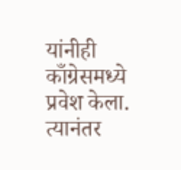यांनीही काँग्रेसमध्ये प्रवेश केला. त्यानंतर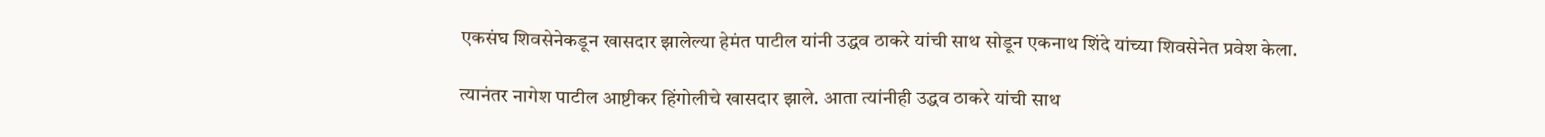एकसंघ शिवसेनेकडून खासदार झालेल्या हेमंत पाटील यांनी उद्धव ठाकरे यांची साथ सोडून एकनाथ शिंदे यांच्या शिवसेनेत प्रवेश केला.

त्यानंतर नागेश पाटील आष्टीकर हिंगोलीचे खासदार झाले. आता त्यांनीही उद्धव ठाकरे यांची साथ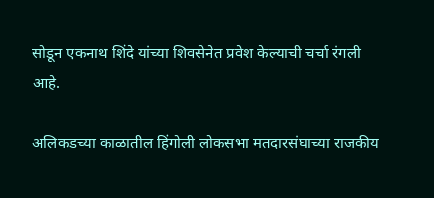सोडून एकनाथ शिंदे यांच्या शिवसेनेत प्रवेश केल्याची चर्चा रंगली आहे.

अलिकडच्या काळातील हिंगोली लोकसभा मतदारसंघाच्या राजकीय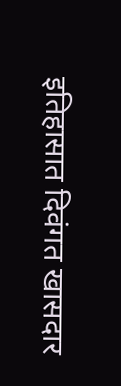इतिहासात दिवंगत खासदार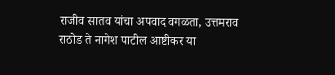राजीव सातव यांचा अपवाद वगळता, उत्तमराव राठोड ते नागेश पाटील आष्टीकर या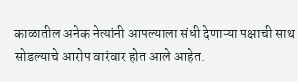काळातील अनेक नेत्यांनी आपल्याला संधी देणाऱ्या पक्षाची साथ सोडल्याचे आरोप वारंवार होत आले आहेत.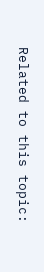Related to this topic: